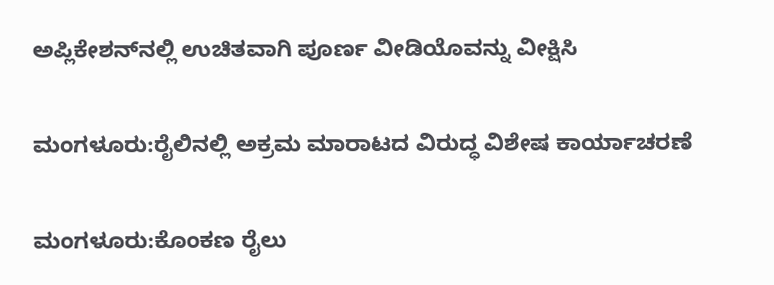ಅಪ್ಲಿಕೇಶನ್‌ನಲ್ಲಿ ಉಚಿತವಾಗಿ ಪೂರ್ಣ ವೀಡಿಯೊವನ್ನು ವೀಕ್ಷಿಸಿ

ಮಂಗಳೂರು:ರೈಲಿನಲ್ಲಿ ಅಕ್ರಮ ಮಾರಾಟದ ವಿರುದ್ಧ ವಿಶೇಷ ಕಾರ್ಯಾಚರಣೆ

ಮಂಗಳೂರು:ಕೊಂಕಣ ರೈಲು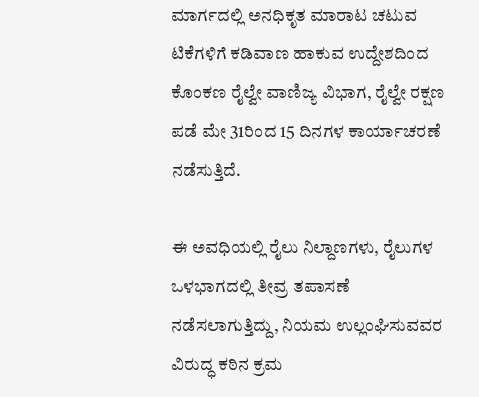ಮಾರ್ಗದಲ್ಲಿ ಅನಧಿಕೃತ ಮಾರಾಟ ಚಟುವ ಟಿಕೆಗಳಿಗೆ ಕಡಿವಾಣ ಹಾಕುವ ಉದ್ದೇಶದಿಂದ ಕೊಂಕಣ ರೈಲ್ವೇ ವಾಣಿಜ್ಯ ವಿಭಾಗ, ರೈಲ್ವೇ ರಕ್ಷಣ ಪಡೆ ಮೇ 31ರಿಂದ 15 ದಿನಗಳ ಕಾರ್ಯಾಚರಣೆ ನಡೆಸುತ್ತಿದೆ.

ಈ ಅವಧಿಯಲ್ಲಿ ರೈಲು ನಿಲ್ದಾಣಗಳು, ರೈಲುಗಳ ಒಳಭಾಗದಲ್ಲಿ ತೀವ್ರ ತಪಾಸಣೆ ನಡೆಸಲಾಗುತ್ತಿದ್ದು, ನಿಯಮ ಉಲ್ಲಂಘಿಸುವವರ ವಿರುದ್ಧ ಕಠಿನ ಕ್ರಮ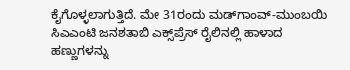ಕೈಗೊಳ್ಳಲಾಗುತ್ತಿದೆ. ಮೇ 31ರಂದು ಮಡ್‌ಗಾಂವ್-ಮುಂಬಯಿ ಸಿಎಎಂಟಿ ಜನಶತಾಬಿ ಎಕ್ಸ್‌ಪ್ರೆಸ್ ರೈಲಿನಲ್ಲಿ ಹಾಳಾದ ಹಣ್ಣುಗಳನ್ನು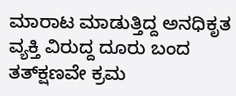ಮಾರಾಟ ಮಾಡುತ್ತಿದ್ದ ಅನಧಿಕೃತ ವ್ಯಕ್ತಿ ವಿರುದ್ದ ದೂರು ಬಂದ ತತ್‌ಕ್ಷಣವೇ ಕ್ರಮ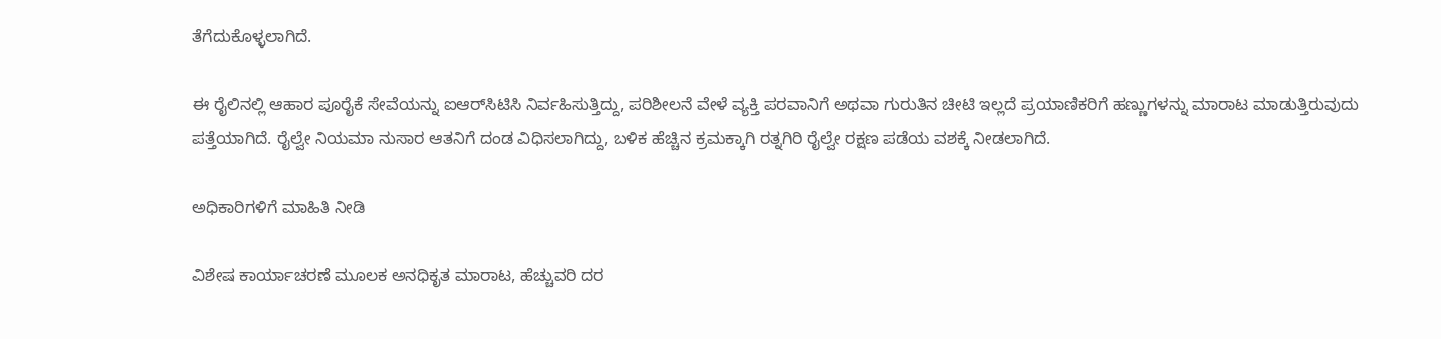ತೆಗೆದುಕೊಳ್ಳಲಾಗಿದೆ.

ಈ ರೈಲಿನಲ್ಲಿ ಆಹಾರ ಪೂರೈಕೆ ಸೇವೆಯನ್ನು ಐಆರ್‌ಸಿಟಿಸಿ ನಿರ್ವಹಿಸುತ್ತಿದ್ದು, ಪರಿಶೀಲನೆ ವೇಳೆ ವ್ಯಕ್ತಿ ಪರವಾನಿಗೆ ಅಥವಾ ಗುರುತಿನ ಚೀಟಿ ಇಲ್ಲದೆ ಪ್ರಯಾಣಿಕರಿಗೆ ಹಣ್ಣುಗಳನ್ನು ಮಾರಾಟ ಮಾಡುತ್ತಿರುವುದು ಪತ್ತೆಯಾಗಿದೆ. ರೈಲ್ವೇ ನಿಯಮಾ ನುಸಾರ ಆತನಿಗೆ ದಂಡ ವಿಧಿಸಲಾಗಿದ್ದು, ಬಳಿಕ ಹೆಚ್ಚಿನ ಕ್ರಮಕ್ಕಾಗಿ ರತ್ನಗಿರಿ ರೈಲ್ವೇ ರಕ್ಷಣ ಪಡೆಯ ವಶಕ್ಕೆ ನೀಡಲಾಗಿದೆ.

ಅಧಿಕಾರಿಗಳಿಗೆ ಮಾಹಿತಿ ನೀಡಿ

ವಿಶೇಷ ಕಾರ್ಯಾಚರಣೆ ಮೂಲಕ ಅನಧಿಕೃತ ಮಾರಾಟ, ಹೆಚ್ಚುವರಿ ದರ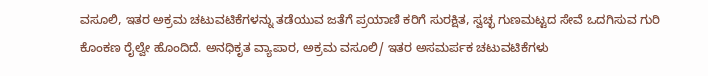ವಸೂಲಿ, ಇತರ ಅಕ್ರಮ ಚಟುವಟಿಕೆಗಳನ್ನು ತಡೆಯುವ ಜತೆಗೆ ಪ್ರಯಾಣಿ ಕರಿಗೆ ಸುರಕ್ಷಿತ, ಸ್ವಚ್ಛ ಗುಣಮಟ್ಟದ ಸೇವೆ ಒದಗಿಸುವ ಗುರಿ ಕೊಂಕಣ ರೈಲ್ವೇ ಹೊಂದಿದೆ. ಅನಧಿಕೃತ ವ್ಯಾಪಾರ, ಅಕ್ರಮ ವಸೂಲಿ/ ಇತರ ಅಸಮರ್ಪಕ ಚಟುವಟಿಕೆಗಳು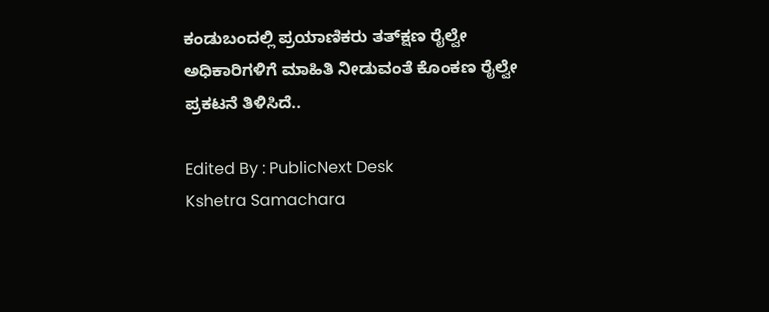ಕಂಡುಬಂದಲ್ಲಿ ಪ್ರಯಾಣಿಕರು ತತ್‌ಕ್ಷಣ ರೈಲ್ವೇ ಅಧಿಕಾರಿಗಳಿಗೆ ಮಾಹಿತಿ ನೀಡುವಂತೆ ಕೊಂಕಣ ರೈಲ್ವೇ ಪ್ರಕಟನೆ ತಿಳಿಸಿದೆ..

Edited By : PublicNext Desk
Kshetra Samachara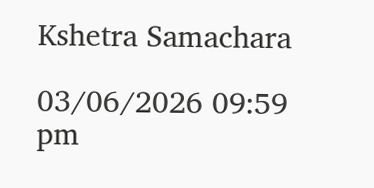Kshetra Samachara

03/06/2026 09:59 pm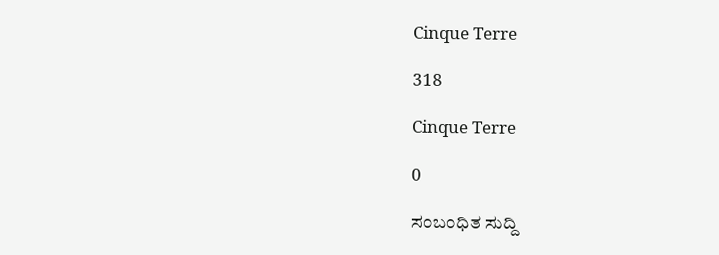Cinque Terre

318

Cinque Terre

0

ಸಂಬಂಧಿತ ಸುದ್ದಿ